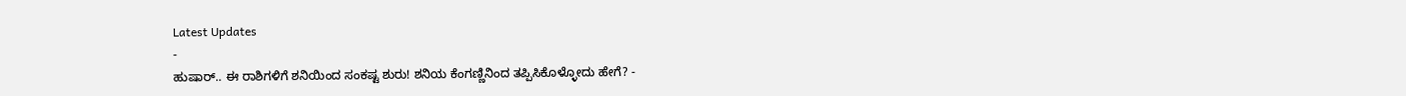Latest Updates
-
ಹುಷಾರ್.. ಈ ರಾಶಿಗಳಿಗೆ ಶನಿಯಿಂದ ಸಂಕಷ್ಟ ಶುರು! ಶನಿಯ ಕೆಂಗಣ್ಣಿನಿಂದ ತಪ್ಪಿಸಿಕೊಳ್ಳೋದು ಹೇಗೆ? -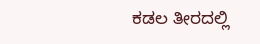ಕಡಲ ತೀರದಲ್ಲಿ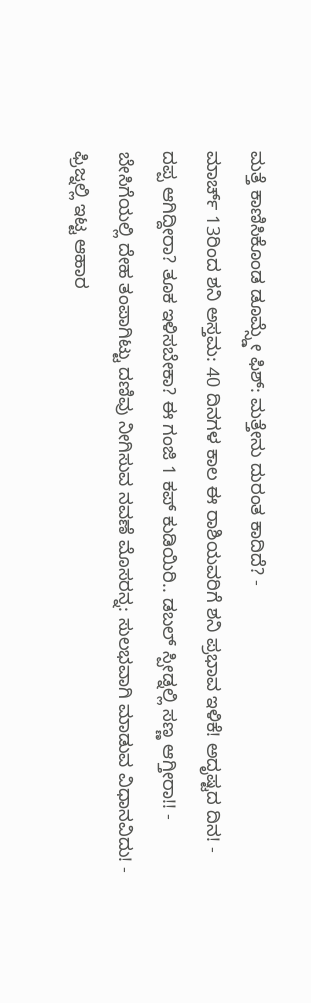ಮತ್ತೆ ಕಾಣಿಸಿಕೊಂಡ ಡೂಮ್ಸ್ಡೇ ಫಿಶ್: ಮತ್ತೇನು ದುರಂತ ಕಾದಿದೆ? -
ಮಾರ್ಚ್ 13ರಿಂದ ಶನಿ ಅಸ್ತಮ: 40 ದಿನಗಳ ಕಾಲ ಈ ರಾಶಿಯವರಿಗೆ ಶನಿ ಪ್ರಭಾವ ಇಳಿಕೆ! ಅದೃಷ್ಟದ ದಿನ! -
ದಪ್ಪ ಆಗಿದ್ದೀರಾ? ತೂಕ ಇಳಿಸಬೇಕಾ? ಈ ಗಂಜಿ 1 ಕಪ್ ಕುಡಿಯಿರಿ.. ಡಬಲ್ ಸ್ಪೀಡ್ನಲ್ಲಿ ಸಣ್ಣ ಆಗ್ತೀರಾ!! -
ಬೇಸಿಗೆಯಲ್ಲಿ ದೇಹ ತಂಪಾಗಿಟ್ಟು ದಣಿವು ನೀಗಿಸುವ ನವಣೆ ಮೊಸರನ್ನ: ಸುಲಭವಾಗಿ ಮಾಡುವ ವಿಧಾನವಿದು! -
ಫ್ರಿಜ್ನಲ್ಲಿ ಇಟ್ಟ ಆಹಾರ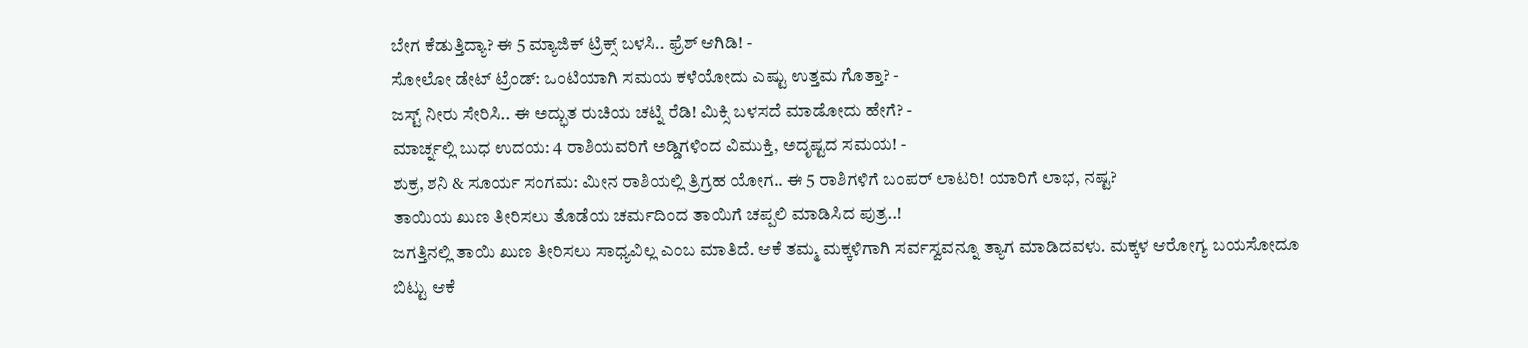ಬೇಗ ಕೆಡುತ್ತಿದ್ಯಾ? ಈ 5 ಮ್ಯಾಜಿಕ್ ಟ್ರಿಕ್ಸ್ ಬಳಸಿ.. ಫ್ರೆಶ್ ಆಗಿಡಿ! -
ಸೋಲೋ ಡೇಟ್ ಟ್ರೆಂಡ್: ಒಂಟಿಯಾಗಿ ಸಮಯ ಕಳೆಯೋದು ಎಷ್ಟು ಉತ್ತಮ ಗೊತ್ತಾ? -
ಜಸ್ಟ್ ನೀರು ಸೇರಿಸಿ.. ಈ ಅದ್ಭುತ ರುಚಿಯ ಚಟ್ನಿ ರೆಡಿ! ಮಿಕ್ಸಿ ಬಳಸದೆ ಮಾಡೋದು ಹೇಗೆ? -
ಮಾರ್ಚ್ನಲ್ಲಿ ಬುಧ ಉದಯ: 4 ರಾಶಿಯವರಿಗೆ ಅಡ್ಡಿಗಳಿಂದ ವಿಮುಕ್ತಿ, ಅದೃಷ್ಟದ ಸಮಯ! -
ಶುಕ್ರ, ಶನಿ & ಸೂರ್ಯ ಸಂಗಮ: ಮೀನ ರಾಶಿಯಲ್ಲಿ ತ್ರಿಗ್ರಹ ಯೋಗ.. ಈ 5 ರಾಶಿಗಳಿಗೆ ಬಂಪರ್ ಲಾಟರಿ! ಯಾರಿಗೆ ಲಾಭ, ನಷ್ಟ?
ತಾಯಿಯ ಖುಣ ತೀರಿಸಲು ತೊಡೆಯ ಚರ್ಮದಿಂದ ತಾಯಿಗೆ ಚಪ್ಪಲಿ ಮಾಡಿಸಿದ ಪುತ್ರ..!
ಜಗತ್ತಿನಲ್ಲಿ ತಾಯಿ ಖುಣ ತೀರಿಸಲು ಸಾಧ್ಯವಿಲ್ಲ ಎಂಬ ಮಾತಿದೆ. ಆಕೆ ತಮ್ಮ ಮಕ್ಕಳಿಗಾಗಿ ಸರ್ವಸ್ವವನ್ನೂ ತ್ಯಾಗ ಮಾಡಿದವಳು. ಮಕ್ಕಳ ಆರೋಗ್ಯ ಬಯಸೋದೂ ಬಿಟ್ಟು ಆಕೆ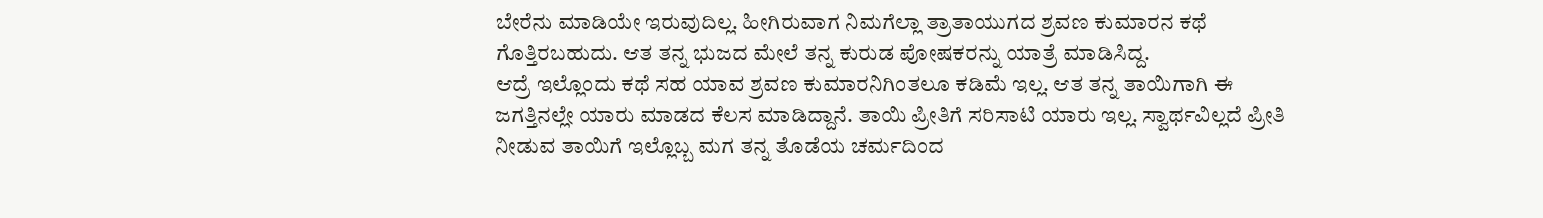ಬೇರೆನು ಮಾಡಿಯೇ ಇರುವುದಿಲ್ಲ. ಹೀಗಿರುವಾಗ ನಿಮಗೆಲ್ಲಾ ತ್ರಾತಾಯುಗದ ಶ್ರವಣ ಕುಮಾರನ ಕಥೆ ಗೊತ್ತಿರಬಹುದು. ಆತ ತನ್ನ ಭುಜದ ಮೇಲೆ ತನ್ನ ಕುರುಡ ಪೋಷಕರನ್ನು ಯಾತ್ರೆ ಮಾಡಿಸಿದ್ದ.
ಆದ್ರೆ ಇಲ್ಲೊಂದು ಕಥೆ ಸಹ ಯಾವ ಶ್ರವಣ ಕುಮಾರನಿಗಿಂತಲೂ ಕಡಿಮೆ ಇಲ್ಲ. ಆತ ತನ್ನ ತಾಯಿಗಾಗಿ ಈ ಜಗತ್ತಿನಲ್ಲೇ ಯಾರು ಮಾಡದ ಕೆಲಸ ಮಾಡಿದ್ದಾನೆ. ತಾಯಿ ಪ್ರೀತಿಗೆ ಸರಿಸಾಟಿ ಯಾರು ಇಲ್ಲ. ಸ್ವಾರ್ಥವಿಲ್ಲದೆ ಪ್ರೀತಿ ನೀಡುವ ತಾಯಿಗೆ ಇಲ್ಲೊಬ್ಬ ಮಗ ತನ್ನ ತೊಡೆಯ ಚರ್ಮದಿಂದ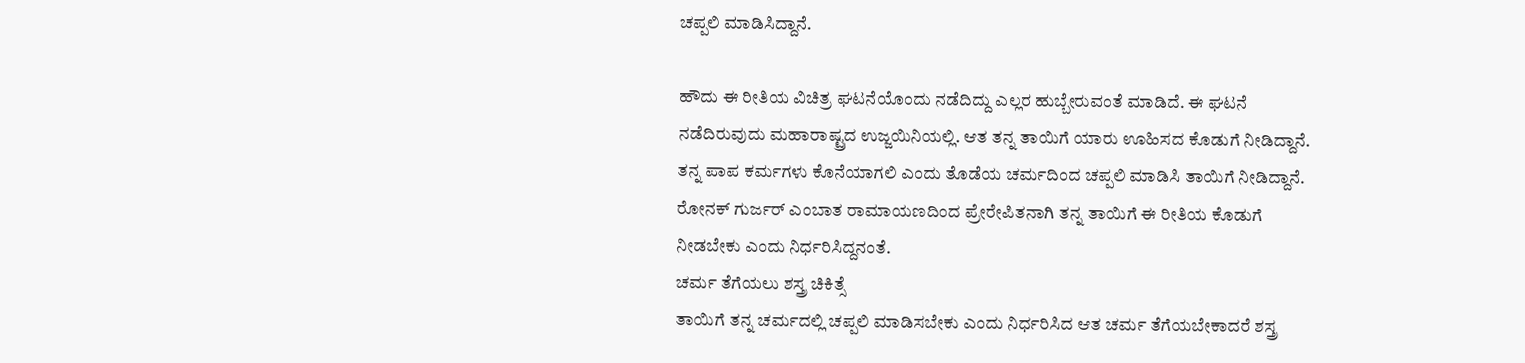ಚಪ್ಪಲಿ ಮಾಡಿಸಿದ್ದಾನೆ.

ಹೌದು ಈ ರೀತಿಯ ವಿಚಿತ್ರ ಘಟನೆಯೊಂದು ನಡೆದಿದ್ದು ಎಲ್ಲರ ಹುಬ್ಬೇರುವಂತೆ ಮಾಡಿದೆ. ಈ ಘಟನೆ ನಡೆದಿರುವುದು ಮಹಾರಾಷ್ಟ್ರದ ಉಜ್ಜಯಿನಿಯಲ್ಲಿ. ಆತ ತನ್ನ ತಾಯಿಗೆ ಯಾರು ಊಹಿಸದ ಕೊಡುಗೆ ನೀಡಿದ್ದಾನೆ. ತನ್ನ ಪಾಪ ಕರ್ಮಗಳು ಕೊನೆಯಾಗಲಿ ಎಂದು ತೊಡೆಯ ಚರ್ಮದಿಂದ ಚಪ್ಪಲಿ ಮಾಡಿಸಿ ತಾಯಿಗೆ ನೀಡಿದ್ದಾನೆ. ರೋನಕ್ ಗುರ್ಜರ್ ಎಂಬಾತ ರಾಮಾಯಣದಿಂದ ಪ್ರೇರೇಪಿತನಾಗಿ ತನ್ನ ತಾಯಿಗೆ ಈ ರೀತಿಯ ಕೊಡುಗೆ ನೀಡಬೇಕು ಎಂದು ನಿರ್ಧರಿಸಿದ್ದನಂತೆ.
ಚರ್ಮ ತೆಗೆಯಲು ಶಸ್ತ್ರ ಚಿಕಿತ್ಸೆ
ತಾಯಿಗೆ ತನ್ನ ಚರ್ಮದಲ್ಲಿ ಚಪ್ಪಲಿ ಮಾಡಿಸಬೇಕು ಎಂದು ನಿರ್ಧರಿಸಿದ ಆತ ಚರ್ಮ ತೆಗೆಯಬೇಕಾದರೆ ಶಸ್ತ್ರ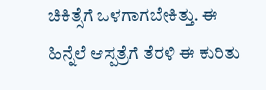ಚಿಕಿತ್ಸೆಗೆ ಒಳಗಾಗಬೇಕಿತ್ತು. ಈ ಹಿನ್ನೆಲೆ ಆಸ್ಪತ್ರೆಗೆ ತೆರಳಿ ಈ ಕುರಿತು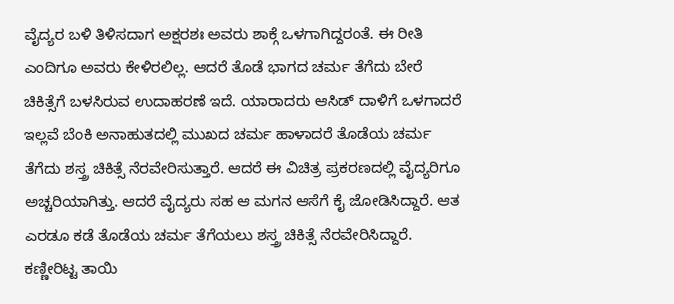ವೈದ್ಯರ ಬಳಿ ತಿಳಿಸದಾಗ ಅಕ್ಷರಶಃ ಅವರು ಶಾಕ್ಗೆ ಒಳಗಾಗಿದ್ದರಂತೆ. ಈ ರೀತಿ ಎಂದಿಗೂ ಅವರು ಕೇಳಿರಲಿಲ್ಲ. ಆದರೆ ತೊಡೆ ಭಾಗದ ಚರ್ಮ ತೆಗೆದು ಬೇರೆ ಚಿಕಿತ್ಸೆಗೆ ಬಳಸಿರುವ ಉದಾಹರಣೆ ಇದೆ. ಯಾರಾದರು ಆಸಿಡ್ ದಾಳಿಗೆ ಒಳಗಾದರೆ ಇಲ್ಲವೆ ಬೆಂಕಿ ಅನಾಹುತದಲ್ಲಿ ಮುಖದ ಚರ್ಮ ಹಾಳಾದರೆ ತೊಡೆಯ ಚರ್ಮ ತೆಗೆದು ಶಸ್ತ್ರ ಚಿಕಿತ್ಸೆ ನೆರವೇರಿಸುತ್ತಾರೆ. ಆದರೆ ಈ ವಿಚಿತ್ರ ಪ್ರಕರಣದಲ್ಲಿ ವೈದ್ಯರಿಗೂ ಅಚ್ಚರಿಯಾಗಿತ್ತು. ಆದರೆ ವೈದ್ಯರು ಸಹ ಆ ಮಗನ ಆಸೆಗೆ ಕೈ ಜೋಡಿಸಿದ್ದಾರೆ. ಆತ ಎರಡೂ ಕಡೆ ತೊಡೆಯ ಚರ್ಮ ತೆಗೆಯಲು ಶಸ್ತ್ರ ಚಿಕಿತ್ಸೆ ನೆರವೇರಿಸಿದ್ದಾರೆ.
ಕಣ್ಣೀರಿಟ್ಟ ತಾಯಿ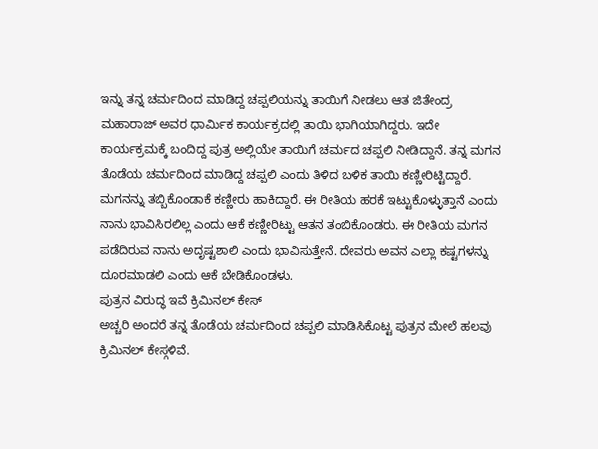ಇನ್ನು ತನ್ನ ಚರ್ಮದಿಂದ ಮಾಡಿದ್ದ ಚಪ್ಪಲಿಯನ್ನು ತಾಯಿಗೆ ನೀಡಲು ಆತ ಜಿತೇಂದ್ರ ಮಹಾರಾಜ್ ಅವರ ಧಾರ್ಮಿಕ ಕಾರ್ಯಕ್ರದಲ್ಲಿ ತಾಯಿ ಭಾಗಿಯಾಗಿದ್ದರು. ಇದೇ ಕಾರ್ಯಕ್ರಮಕ್ಕೆ ಬಂದಿದ್ದ ಪುತ್ರ ಅಲ್ಲಿಯೇ ತಾಯಿಗೆ ಚರ್ಮದ ಚಪ್ಪಲಿ ನೀಡಿದ್ದಾನೆ. ತನ್ನ ಮಗನ ತೊಡೆಯ ಚರ್ಮದಿಂದ ಮಾಡಿದ್ದ ಚಪ್ಪಲಿ ಎಂದು ತಿಳಿದ ಬಳಿಕ ತಾಯಿ ಕಣ್ಣೀರಿಟ್ಟಿದ್ದಾರೆ. ಮಗನನ್ನು ತಬ್ಬಿಕೊಂಡಾಕೆ ಕಣ್ಣೀರು ಹಾಕಿದ್ದಾರೆ. ಈ ರೀತಿಯ ಹರಕೆ ಇಟ್ಟುಕೊಳ್ಳುತ್ತಾನೆ ಎಂದು ನಾನು ಭಾವಿಸಿರಲಿಲ್ಲ ಎಂದು ಆಕೆ ಕಣ್ಣೀರಿಟ್ಟು ಆತನ ತಂಬಿಕೊಂಡರು. ಈ ರೀತಿಯ ಮಗನ ಪಡೆದಿರುವ ನಾನು ಅದೃಷ್ಟಶಾಲಿ ಎಂದು ಭಾವಿಸುತ್ತೇನೆ. ದೇವರು ಅವನ ಎಲ್ಲಾ ಕಷ್ಟಗಳನ್ನು ದೂರಮಾಡಲಿ ಎಂದು ಆಕೆ ಬೇಡಿಕೊಂಡಳು.
ಪುತ್ರನ ವಿರುದ್ಧ ಇವೆ ಕ್ರಿಮಿನಲ್ ಕೇಸ್
ಅಚ್ಚರಿ ಅಂದರೆ ತನ್ನ ತೊಡೆಯ ಚರ್ಮದಿಂದ ಚಪ್ಪಲಿ ಮಾಡಿಸಿಕೊಟ್ಟ ಪುತ್ರನ ಮೇಲೆ ಹಲವು ಕ್ರಿಮಿನಲ್ ಕೇಸ್ಗಳಿವೆ.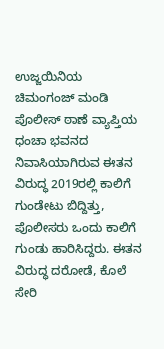ಉಜ್ಜಯಿನಿಯ ಚಿಮಂಗಂಜ್ ಮಂಡಿ ಪೊಲೀಸ್ ಠಾಣೆ ವ್ಯಾಪ್ತಿಯ ಧಂಚಾ ಭವನದ ನಿವಾಸಿಯಾಗಿರುವ ಈತನ ವಿರುದ್ಧ 2019ರಲ್ಲಿ ಕಾಲಿಗೆ ಗುಂಡೇಟು ಬಿದ್ದಿತ್ತು, ಪೊಲೀಸರು ಒಂದು ಕಾಲಿಗೆ ಗುಂಡು ಹಾರಿಸಿದ್ದರು. ಈತನ ವಿರುದ್ಧ ದರೋಡೆ, ಕೊಲೆ ಸೇರಿ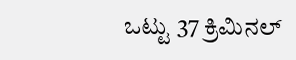ಒಟ್ಟು 37 ಕ್ರಿಮಿನಲ್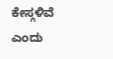ಕೇಸ್ಗಳಿವೆ ಎಂದು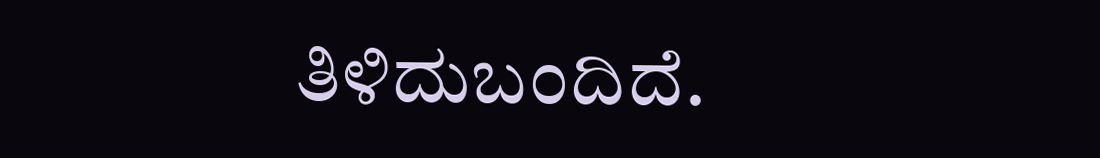ತಿಳಿದುಬಂದಿದೆ.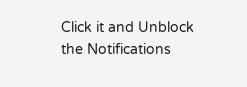Click it and Unblock the Notifications